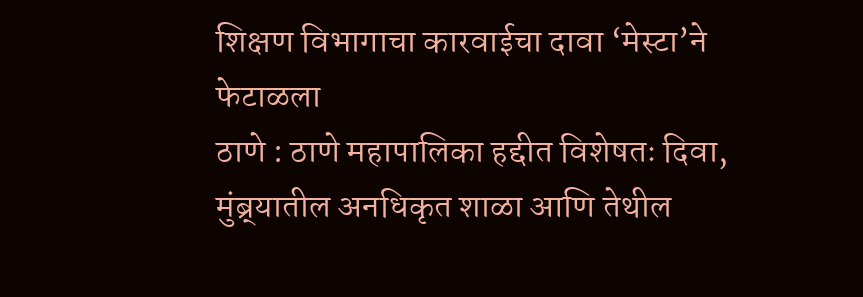शिक्षण विभागाचा कारवाईचा दावा ‘मेस्टा’ने फेटाळला
ठाणे : ठाणे महापालिका हद्दीत विशेषतः दिवा, मुंब्र्यातील अनधिकृत शाळा आणि तेथील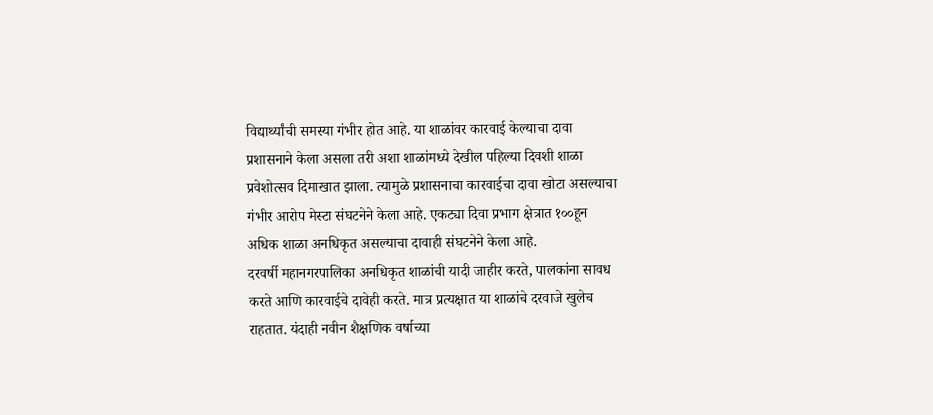विद्यार्थ्यांची समस्या गंभीर होत आहे. या शाळांवर कारवाई केल्याचा दावा प्रशासनाने केला असला तरी अशा शाळांमध्ये देखील पहिल्या दिवशी शाळा प्रवेशोत्सव दिमाखात झाला. त्यामुळे प्रशासनाचा कारवाईचा दावा खोटा असल्याचा गंभीर आरोप मेस्टा संघटनेने केला आहे. एकट्या दिवा प्रभाग क्षेत्रात १००हून अधिक शाळा अनधिकृत असल्याचा दावाही संघटनेने केला आहे.
दरवर्षी महानगरपालिका अनधिकृत शाळांची यादी जाहीर करते, पालकांना सावध करते आणि कारवाईचे दावेही करते. मात्र प्रत्यक्षात या शाळांचे दरवाजे खुलेच राहतात. यंदाही नवीन शैक्षणिक वर्षाच्या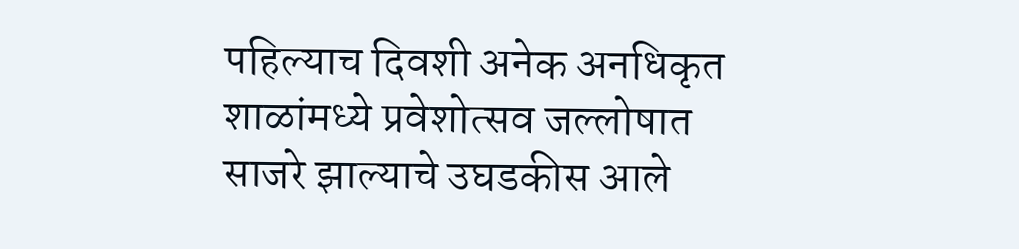पहिल्याच दिवशी अनेक अनधिकृत शाळांमध्ये प्रवेशोत्सव जल्लोषात साजरे झाल्याचे उघडकीस आले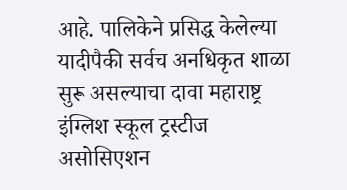आहे. पालिकेने प्रसिद्ध केलेल्या यादीपैकी सर्वच अनधिकृत शाळा सुरू असल्याचा दावा महाराष्ट्र इंग्लिश स्कूल ट्रस्टीज असोसिएशन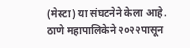(मेस्टा) या संघटनेने केला आहे.
ठाणे महापालिकेने २०२२पासून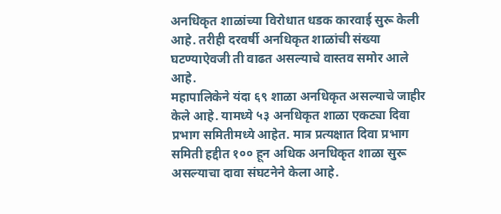अनधिकृत शाळांच्या विरोधात धडक कारवाई सुरू केली आहे. तरीही दरवर्षी अनधिकृत शाळांची संख्या घटण्याऐवजी ती वाढत असल्याचे वास्तव समोर आले आहे.
महापालिकेने यंदा ६९ शाळा अनधिकृत असल्याचे जाहीर केले आहे. यामध्ये ५३ अनधिकृत शाळा एकट्या दिवा प्रभाग समितीमध्ये आहेत. मात्र प्रत्यक्षात दिवा प्रभाग समिती हद्दीत १०० हून अधिक अनधिकृत शाळा सुरू असल्याचा दावा संघटनेने केला आहे.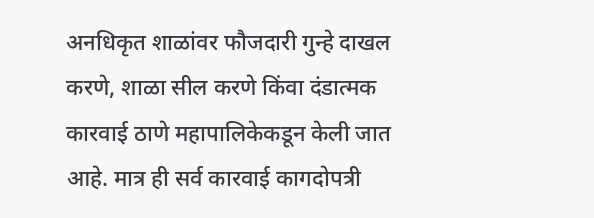अनधिकृत शाळांवर फौजदारी गुन्हे दाखल करणे, शाळा सील करणे किंवा दंडात्मक कारवाई ठाणे महापालिकेकडून केली जात आहे. मात्र ही सर्व कारवाई कागदोपत्री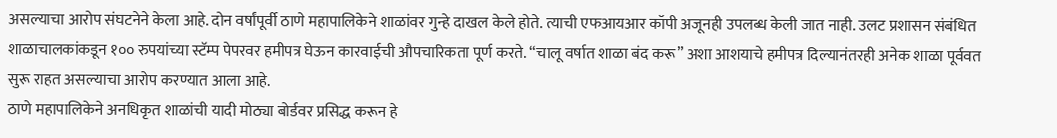असल्याचा आरोप संघटनेने केला आहे. दोन वर्षांपूर्वी ठाणे महापालिकेने शाळांवर गुन्हे दाखल केले होते. त्याची एफआयआर कॉपी अजूनही उपलब्ध केली जात नाही. उलट प्रशासन संबंधित शाळाचालकांकडून १०० रुपयांच्या स्टॅम्प पेपरवर हमीपत्र घेऊन कारवाईची औपचारिकता पूर्ण करते. “चालू वर्षात शाळा बंद करू” अशा आशयाचे हमीपत्र दिल्यानंतरही अनेक शाळा पूर्ववत सुरू राहत असल्याचा आरोप करण्यात आला आहे.
ठाणे महापालिकेने अनधिकृत शाळांची यादी मोठ्या बोर्डवर प्रसिद्ध करून हे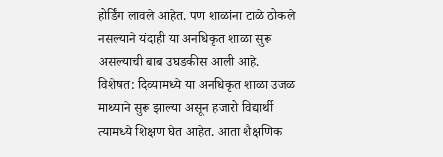होर्डिंग लावले आहेत. पण शाळांना टाळे ठोकले नसल्याने यंदाही या अनधिकृत शाळा सुरू असल्याची बाब उघडकीस आली आहे. विशेषत: दिव्यामध्ये या अनधिकृत शाळा उजळ माथ्याने सुरू झाल्या असून हजारो विद्यार्थी त्यामध्ये शिक्षण घेत आहेत. आता शैक्षणिक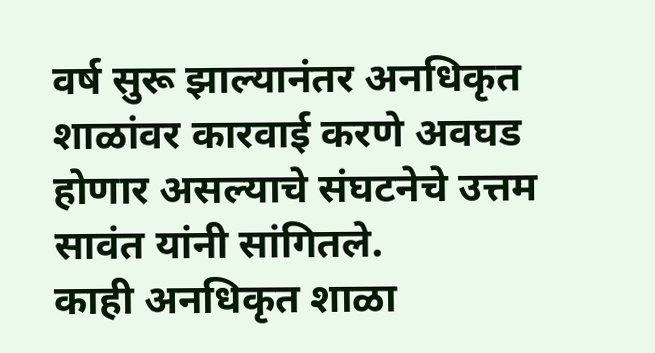वर्ष सुरू झाल्यानंतर अनधिकृत शाळांवर कारवाई करणे अवघड होणार असल्याचे संघटनेचे उत्तम सावंत यांनी सांगितले.
काही अनधिकृत शाळा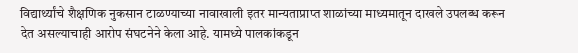विद्यार्थ्यांचे शैक्षणिक नुकसान टाळण्याच्या नावाखाली इतर मान्यताप्राप्त शाळांच्या माध्यमातून दाखले उपलब्ध करून देत असल्याचाही आरोप संघटनेने केला आहे. यामध्ये पालकांकडून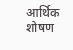आर्थिक शोषण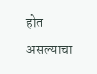होत असल्याचा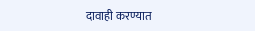दावाही करण्यात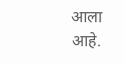आला आहे.